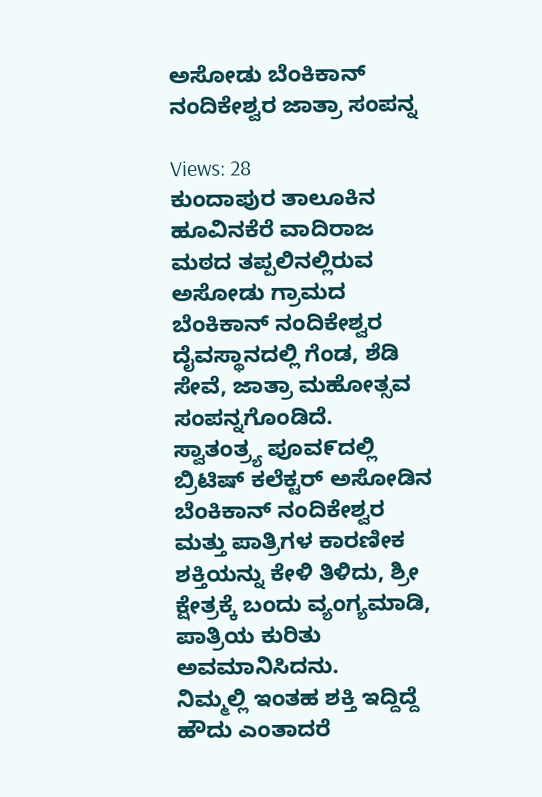ಅಸೋಡು ಬೆಂಕಿಕಾನ್ ನಂದಿಕೇಶ್ವರ ಜಾತ್ರಾ ಸಂಪನ್ನ

Views: 28
ಕುಂದಾಪುರ ತಾಲೂಕಿನ ಹೂವಿನಕೆರೆ ವಾದಿರಾಜ ಮಠದ ತಪ್ಪಲಿನಲ್ಲಿರುವ ಅಸೋಡು ಗ್ರಾಮದ ಬೆಂಕಿಕಾನ್ ನಂದಿಕೇಶ್ವರ ದೈವಸ್ಥಾನದಲ್ಲಿ ಗೆಂಡ, ಶೆಡಿ ಸೇವೆ, ಜಾತ್ರಾ ಮಹೋತ್ಸವ ಸಂಪನ್ನಗೊಂಡಿದೆ.
ಸ್ವಾತಂತ್ರ್ಯ ಪೂವ೯ದಲ್ಲಿ ಬ್ರಿಟಿಷ್ ಕಲೆಕ್ಟರ್ ಅಸೋಡಿನ ಬೆಂಕಿಕಾನ್ ನಂದಿಕೇಶ್ವರ ಮತ್ತು ಪಾತ್ರಿಗಳ ಕಾರಣೀಕ ಶಕ್ತಿಯನ್ನು ಕೇಳಿ ತಿಳಿದು, ಶ್ರೀ ಕ್ಷೇತ್ರಕ್ಕೆ ಬಂದು ವ್ಯಂಗ್ಯಮಾಡಿ, ಪಾತ್ರಿಯ ಕುರಿತು ಅವಮಾನಿಸಿದನು.
ನಿಮ್ಮಲ್ಲಿ ಇಂತಹ ಶಕ್ತಿ ಇದ್ದಿದ್ದೆ ಹೌದು ಎಂತಾದರೆ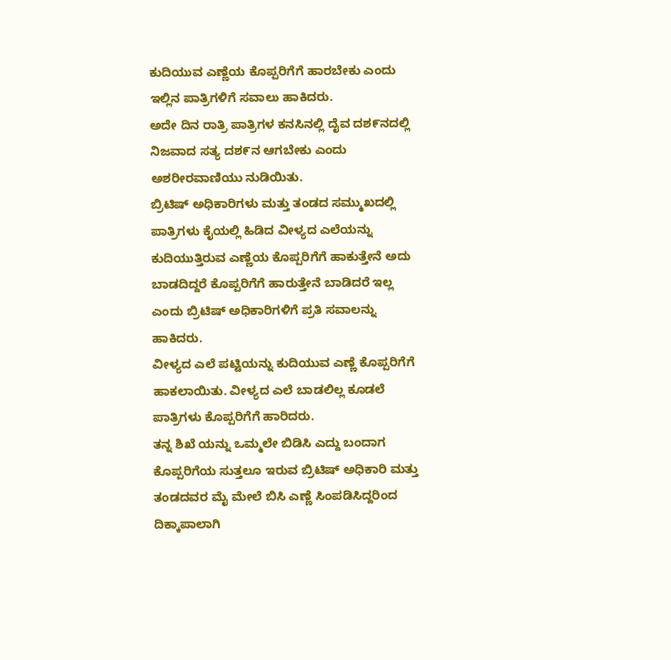ಕುದಿಯುವ ಎಣ್ಣೆಯ ಕೊಪ್ಪರಿಗೆಗೆ ಹಾರಬೇಕು ಎಂದು ಇಲ್ಲಿನ ಪಾತ್ರಿಗಳಿಗೆ ಸವಾಲು ಹಾಕಿದರು.
ಅದೇ ದಿನ ರಾತ್ರಿ ಪಾತ್ರಿಗಳ ಕನಸಿನಲ್ಲಿ ದೈವ ದಶ೯ನದಲ್ಲಿ ನಿಜವಾದ ಸತ್ಯ ದಶ೯ನ ಆಗಬೇಕು ಎಂದು ಅಶರೀರವಾಣಿಯು ನುಡಿಯಿತು.
ಬ್ರಿಟಿಷ್ ಅಧಿಕಾರಿಗಳು ಮತ್ತು ತಂಡದ ಸಮ್ಮುಖದಲ್ಲಿ ಪಾತ್ರಿಗಳು ಕೈಯಲ್ಲಿ ಹಿಡಿದ ವೀಳ್ಯದ ಎಲೆಯನ್ನು ಕುದಿಯುತ್ತಿರುವ ಎಣ್ಣೆಯ ಕೊಪ್ಪರಿಗೆಗೆ ಹಾಕುತ್ತೇನೆ ಅದು ಬಾಡದಿದ್ದರೆ ಕೊಪ್ಪರಿಗೆಗೆ ಹಾರುತ್ತೇನೆ ಬಾಡಿದರೆ ಇಲ್ಲ ಎಂದು ಬ್ರಿಟಿಷ್ ಅಧಿಕಾರಿಗಳಿಗೆ ಪ್ರತಿ ಸವಾಲನ್ನು ಹಾಕಿದರು.
ವೀಳ್ಯದ ಎಲೆ ಪಟ್ಟಿಯನ್ನು ಕುದಿಯುವ ಎಣ್ಣೆ ಕೊಪ್ಪರಿಗೆಗೆ ಹಾಕಲಾಯಿತು. ವೀಳ್ಯದ ಎಲೆ ಬಾಡಲಿಲ್ಲ ಕೂಡಲೆ ಪಾತ್ರಿಗಳು ಕೊಪ್ಪರಿಗೆಗೆ ಹಾರಿದರು.
ತನ್ನ ಶಿಖೆ ಯನ್ನು ಒಮ್ಮಲೇ ಬಿಡಿಸಿ ಎದ್ದು ಬಂದಾಗ ಕೊಪ್ಪರಿಗೆಯ ಸುತ್ತಲೂ ಇರುವ ಬ್ರಿಟಿಷ್ ಅಧಿಕಾರಿ ಮತ್ತು ತಂಡದವರ ಮೈ ಮೇಲೆ ಬಿಸಿ ಎಣ್ಣೆ ಸಿಂಪಡಿಸಿದ್ದರಿಂದ ದಿಕ್ಕಾಪಾಲಾಗಿ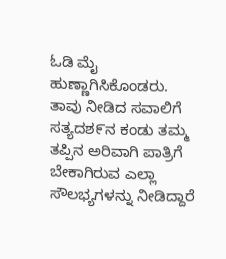ಓಡಿ ಮೈ ಹುಣ್ಣಾಗಿಸಿಕೊಂಡರು.
ತಾವು ನೀಡಿದ ಸವಾಲಿಗೆ ಸತ್ಯದಶ೯ನ ಕಂಡು ತಮ್ಮ ತಪ್ಪಿನ ಅರಿವಾಗಿ ಪಾತ್ರಿಗೆ ಬೇಕಾಗಿರುವ ಎಲ್ಲಾ ಸೌಲಭ್ಯಗಳನ್ನು ನೀಡಿದ್ದಾರೆ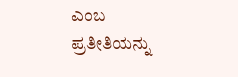ಎಂಬ ಪ್ರತೀತಿಯನ್ನು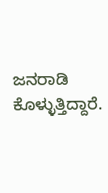ಜನರಾಡಿ ಕೊಳ್ಳುತ್ತಿದ್ದಾರೆ.